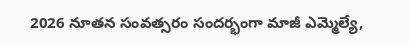2026 నూతన సంవత్సరం సందర్భంగా మాజీ ఎమ్మెల్యే,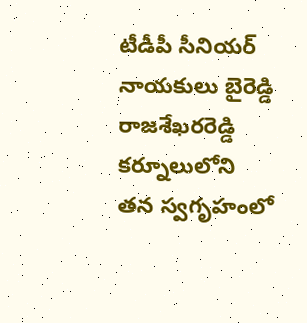టీడీపీ సీనియర్ నాయకులు బైరెడ్డి రాజశేఖరరెడ్డి కర్నూలులోని తన స్వగృహంలో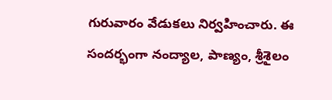గురువారం వేడుకలు నిర్వహించారు. ఈ సందర్భంగా నంద్యాల, పాణ్యం, శ్రీశైలం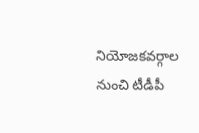నియోజకవర్గాల నుంచి టీడీపీ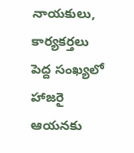నాయకులు, కార్యకర్తలు పెద్ద సంఖ్యలో హాజరై ఆయనకు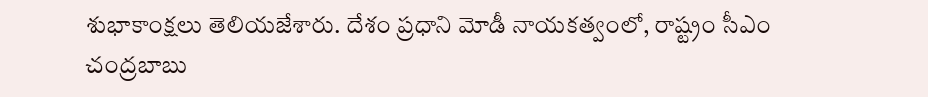శుభాకాంక్షలు తెలియజేశారు. దేశం ప్రధాని మోడీ నాయకత్వంలో, రాష్ట్రం సీఎం చంద్రబాబు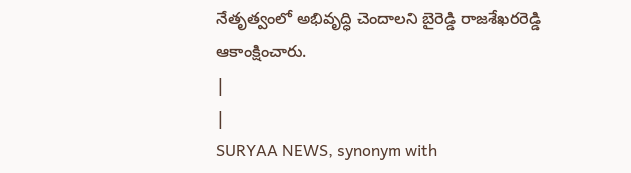నేతృత్వంలో అభివృద్ధి చెందాలని బైరెడ్డి రాజశేఖరరెడ్డి ఆకాంక్షించారు.
|
|
SURYAA NEWS, synonym with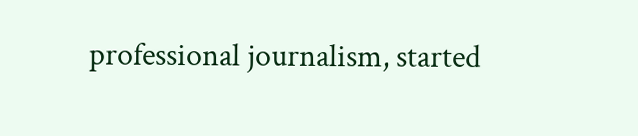professional journalism, started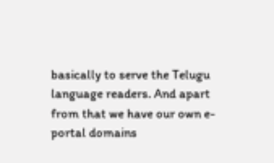basically to serve the Telugu language readers. And apart from that we have our own e-portal domains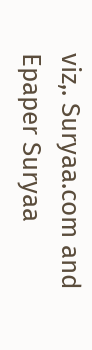viz,. Suryaa.com and Epaper Suryaa